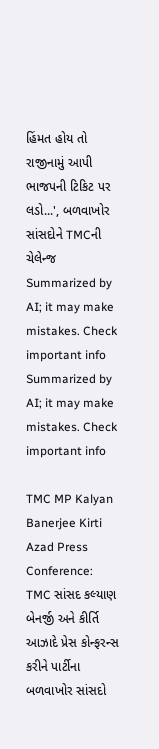હિંમત હોય તો રાજીનામું આપી ભાજપની ટિકિટ પર લડો...', બળવાખોર સાંસદોને TMCની ચેલેન્જ
Summarized by AI; it may make mistakes. Check important info
Summarized by AI; it may make mistakes. Check important info

TMC MP Kalyan Banerjee Kirti Azad Press Conference: TMC સાંસદ કલ્યાણ બેનર્જી અને કીર્તિ આઝાદે પ્રેસ કોન્ફરન્સ કરીને પાર્ટીના બળવાખોર સાંસદો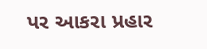પર આકરા પ્રહાર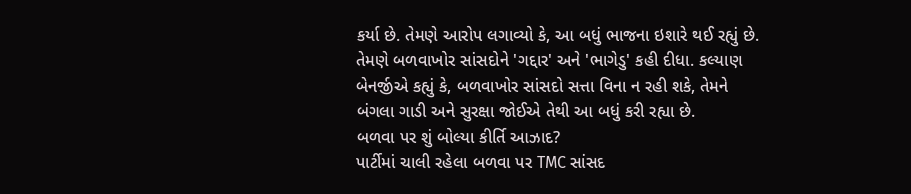કર્યા છે. તેમણે આરોપ લગાવ્યો કે, આ બધું ભાજના ઇશારે થઈ રહ્યું છે. તેમણે બળવાખોર સાંસદોને 'ગદ્દાર' અને 'ભાગેડુ' કહી દીધા. કલ્યાણ બેનર્જીએ કહ્યું કે, બળવાખોર સાંસદો સત્તા વિના ન રહી શકે, તેમને બંગલા ગાડી અને સુરક્ષા જોઈએ તેથી આ બધું કરી રહ્યા છે.
બળવા પર શું બોલ્યા કીર્તિ આઝાદ?
પાર્ટીમાં ચાલી રહેલા બળવા પર TMC સાંસદ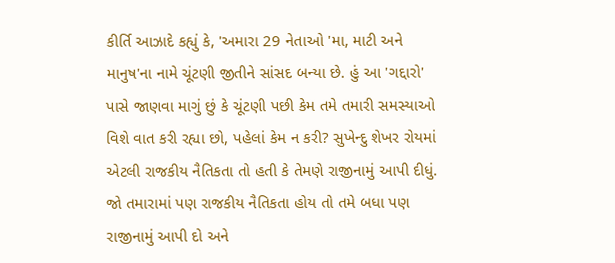કીર્તિ આઝાદે કહ્યું કે, 'અમારા 29 નેતાઓ 'મા, માટી અને માનુષ'ના નામે ચૂંટણી જીતીને સાંસદ બન્યા છે. હું આ 'ગદ્દારો' પાસે જાણવા માગું છું કે ચૂંટણી પછી કેમ તમે તમારી સમસ્યાઓ વિશે વાત કરી રહ્યા છો, પહેલાં કેમ ન કરી? સુખેન્દુ શેખર રોયમાં એટલી રાજકીય નૈતિકતા તો હતી કે તેમણે રાજીનામું આપી દીધું. જો તમારામાં પણ રાજકીય નૈતિકતા હોય તો તમે બધા પણ રાજીનામું આપી દો અને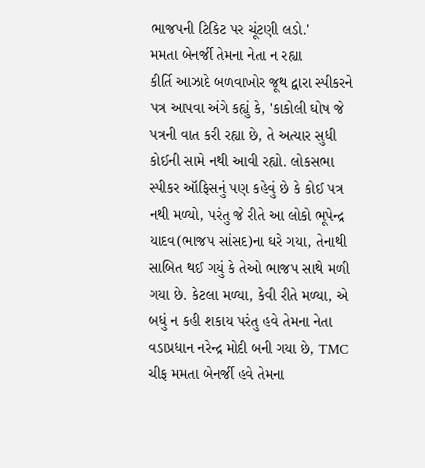ભાજપની ટિકિટ પર ચૂંટણી લડો.'
મમતા બેનર્જી તેમના નેતા ન રહ્યા
કીર્તિ આઝાદે બળવાખોર જૂથ દ્વારા સ્પીકરને પત્ર આપવા અંગે કહ્યું કે, 'કાકોલી ઘોષ જે પત્રની વાત કરી રહ્યા છે, તે અત્યાર સુધી કોઈની સામે નથી આવી રહ્યો. લોકસભા સ્પીકર ઑફિસનું પણ કહેવું છે કે કોઈ પત્ર નથી મળ્યો, પરંતુ જે રીતે આ લોકો ભૂપેન્દ્ર યાદવ(ભાજપ સાંસદ)ના ઘરે ગયા, તેનાથી સાબિત થઈ ગયું કે તેઓ ભાજપ સાથે મળી ગયા છે. કેટલા મળ્યા, કેવી રીતે મળ્યા, એ બધું ન કહી શકાય પરંતુ હવે તેમના નેતા વડાપ્રધાન નરેન્દ્ર મોદી બની ગયા છે, TMC ચીફ મમતા બેનર્જી હવે તેમના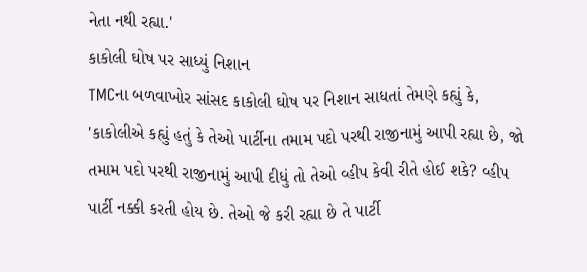નેતા નથી રહ્યા.'
કાકોલી ઘોષ પર સાધ્યું નિશાન
TMCના બળવાખોર સાંસદ કાકોલી ઘોષ પર નિશાન સાધતાં તેમણે કહ્યું કે, 'કાકોલીએ કહ્યું હતું કે તેઓ પાર્ટીના તમામ પદો પરથી રાજીનામું આપી રહ્યા છે, જો તમામ પદો પરથી રાજીનામું આપી દીધું તો તેઓ વ્હીપ કેવી રીતે હોઈ શકે? વ્હીપ પાર્ટી નક્કી કરતી હોય છે. તેઓ જે કરી રહ્યા છે તે પાર્ટી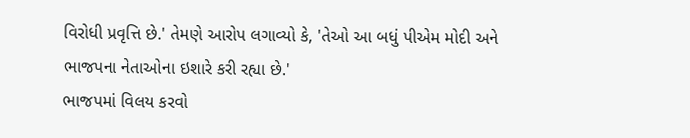વિરોધી પ્રવૃત્તિ છે.' તેમણે આરોપ લગાવ્યો કે, 'તેઓ આ બધું પીએમ મોદી અને ભાજપના નેતાઓના ઇશારે કરી રહ્યા છે.'
ભાજપમાં વિલય કરવો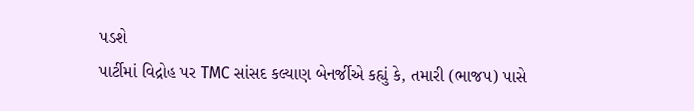પડશે
પાર્ટીમાં વિદ્રોહ પર TMC સાંસદ કલ્યાણ બેનર્જીએ કહ્યું કે, તમારી (ભાજપ) પાસે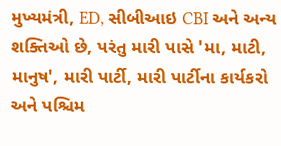મુખ્યમંત્રી, ED, સીબીઆઇ CBI અને અન્ય શક્તિઓ છે, પરંતુ મારી પાસે 'મા, માટી, માનુષ', મારી પાર્ટી, મારી પાર્ટીના કાર્યકરો અને પશ્ચિમ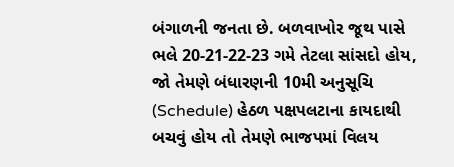બંગાળની જનતા છે. બળવાખોર જૂથ પાસે ભલે 20-21-22-23 ગમે તેટલા સાંસદો હોય, જો તેમણે બંધારણની 10મી અનુસૂચિ (Schedule) હેઠળ પક્ષપલટાના કાયદાથી બચવું હોય તો તેમણે ભાજપમાં વિલય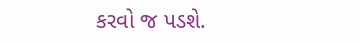કરવો જ પડશે.